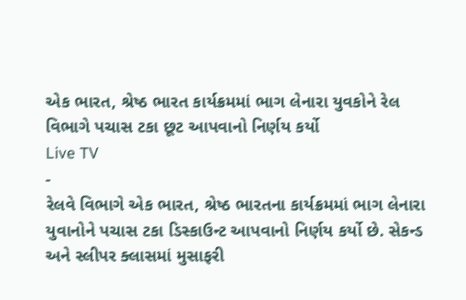એક ભારત, શ્રેષ્ઠ ભારત કાર્યક્રમમાં ભાગ લેનારા યુવકોને રેલ વિભાગે પચાસ ટકા છૂટ આપવાનો નિર્ણય કર્યો
Live TV
-
રેલવે વિભાગે એક ભારત, શ્રેષ્ઠ ભારતના કાર્યક્રમમાં ભાગ લેનારા યુવાનોને પચાસ ટકા ડિસ્કાઉન્ટ આપવાનો નિર્ણય કર્યો છે. સેકન્ડ અને સ્લીપર ક્લાસમાં મુસાફરી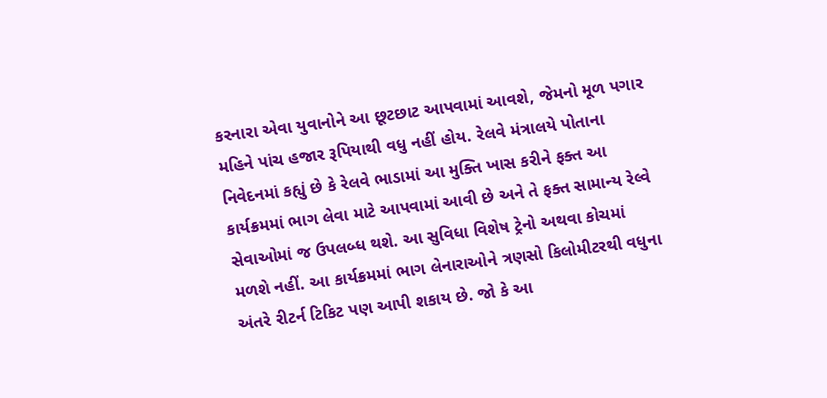કરનારા એવા યુવાનોને આ છૂટછાટ આપવામાં આવશે, જેમનો મૂળ પગાર મહિને પાંચ હજાર રૂપિયાથી વધુ નહીં હોય. રેલવે મંત્રાલયે પોતાના નિવેદનમાં કહ્યું છે કે રેલવે ભાડામાં આ મુક્તિ ખાસ કરીને ફક્ત આ કાર્યક્રમમાં ભાગ લેવા માટે આપવામાં આવી છે અને તે ફક્ત સામાન્ય રેલ્વે સેવાઓમાં જ ઉપલબ્ધ થશે. આ સુવિધા વિશેષ ટ્રેનો અથવા કોચમાં મળશે નહીં. આ કાર્યક્રમમાં ભાગ લેનારાઓને ત્રણસો કિલોમીટરથી વધુના અંતરે રીટર્ન ટિકિટ પણ આપી શકાય છે. જો કે આ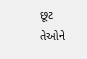છૂટ તેઓને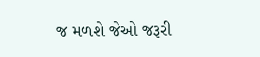જ મળશે જેઓ જરૂરી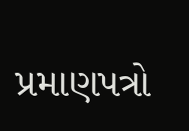પ્રમાણપત્રો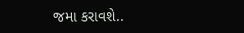જમા કરાવશે..